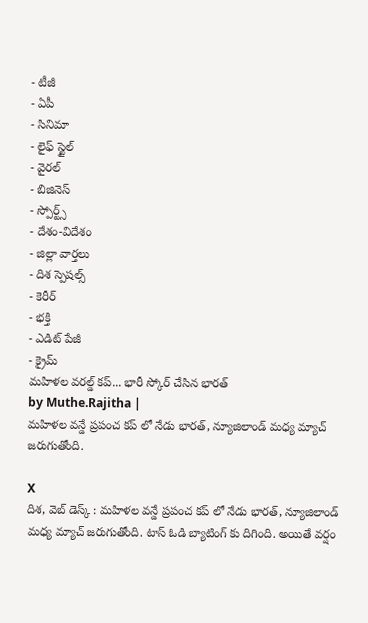- టీజీ
- ఏపీ
- సినిమా
- లైఫ్ స్టైల్
- వైరల్
- బిజినెస్
- స్పోర్ట్స్
- దేశం-విదేశం
- జిల్లా వార్తలు
- దిశ స్పెషల్స్
- కెరీర్
- భక్తి
- ఎడిట్ పేజీ
- క్రైమ్
మహిళల వరల్డ్ కప్... భారీ స్కోర్ చేసిన భారత్
by Muthe.Rajitha |
మహిళల వన్డే ప్రపంచ కప్ లో నేడు భారత్, న్యూజిలాండ్ మధ్య మ్యాచ్ జరుగుతోంది.

X
దిశ, వెబ్ డెస్క్ : మహిళల వన్డే ప్రపంచ కప్ లో నేడు భారత్, న్యూజిలాండ్ మధ్య మ్యాచ్ జరుగుతోంది. టాస్ ఓడి బ్యాటింగ్ కు దిగింది. అయితే వర్షం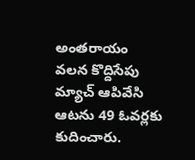అంతరాయం వలన కొద్దిసేపు మ్యాచ్ ఆపివేసి ఆటను 49 ఓవర్లకు కుదించారు.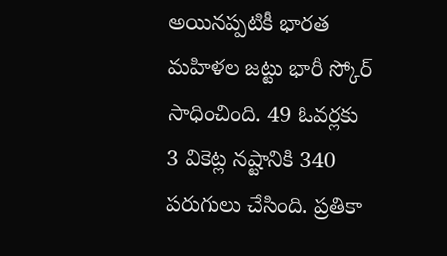అయినప్పటికీ భారత మహిళల జట్టు భారీ స్కోర్ సాధించింది. 49 ఓవర్లకు 3 వికెట్ల నష్టానికి 340 పరుగులు చేసింది. ప్రతికా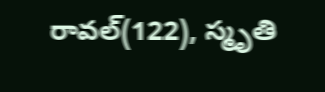రావల్(122), స్మృతి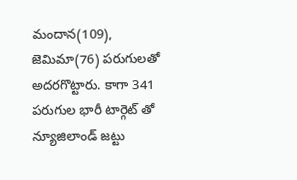మందాన(109), జెమిమా(76) పరుగులతో అదరగొట్టారు. కాగా 341 పరుగుల భారీ టార్గెట్ తో న్యూజిలాండ్ జట్టు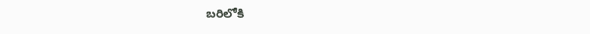బరిలోకి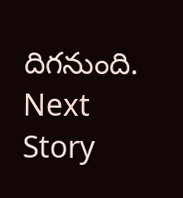దిగనుంది.
Next Story